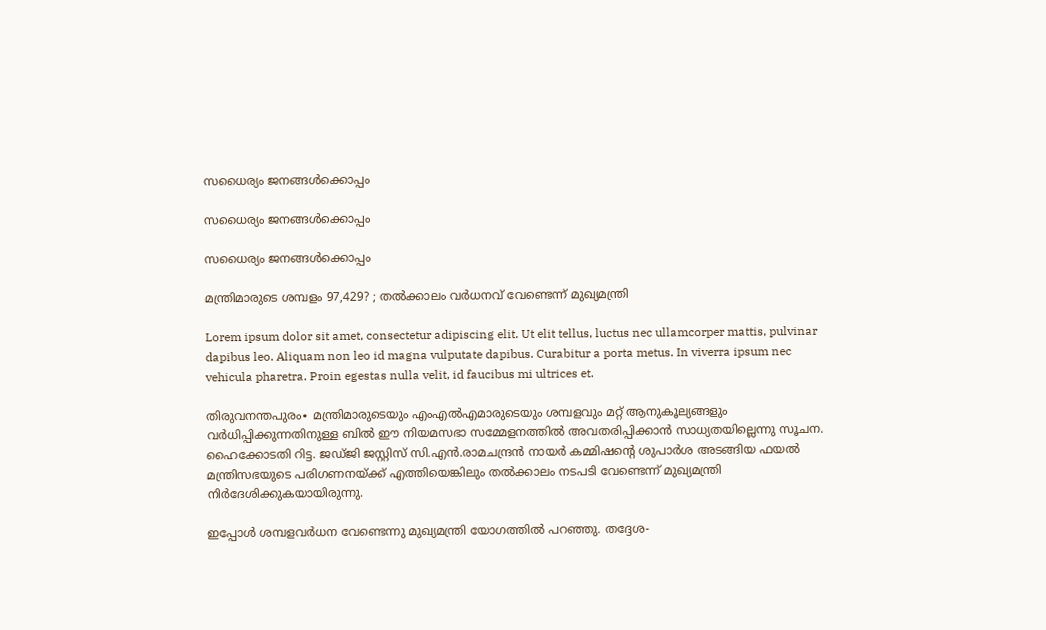സധൈര്യം ജനങ്ങൾക്കൊപ്പം

സധൈര്യം ജനങ്ങൾക്കൊപ്പം

സധൈര്യം ജനങ്ങൾക്കൊപ്പം

മന്ത്രിമാരുടെ ശമ്പളം 97,429? ; തൽക്കാലം വർധനവ് വേണ്ടെന്ന് മുഖ്യമന്ത്രി

Lorem ipsum dolor sit amet, consectetur adipiscing elit. Ut elit tellus, luctus nec ullamcorper mattis, pulvinar dapibus leo. Aliquam non leo id magna vulputate dapibus. Curabitur a porta metus. In viverra ipsum nec vehicula pharetra. Proin egestas nulla velit, id faucibus mi ultrices et.

തിരുവനന്തപുരം∙ മന്ത്രിമാരുടെയും എംഎല്‍എമാരുടെയും ശമ്പളവും മറ്റ് ആനുകൂല്യങ്ങളും വര്‍ധിപ്പിക്കുന്നതിനുള്ള ബില്‍ ഈ നിയമസഭാ സമ്മേളനത്തില്‍ അവതരിപ്പിക്കാന്‍ സാധ്യതയില്ലെന്നു സൂചന. ഹൈക്കോടതി റിട്ട. ജഡ്ജി ജസ്റ്റിസ് സി.എന്‍.രാമചന്ദ്രന്‍ നായര്‍ കമ്മിഷന്റെ ശുപാര്‍ശ അടങ്ങിയ ഫയല്‍ മന്ത്രിസഭയുടെ പരിഗണനയ്ക്ക് എത്തിയെങ്കിലും തല്‍ക്കാലം നടപടി വേണ്ടെന്ന് മുഖ്യമന്ത്രി നിർദേശിക്കുകയായിരുന്നു.

ഇപ്പോള്‍ ശമ്പളവര്‍ധന വേണ്ടെന്നു മുഖ്യമന്ത്രി യോഗത്തില്‍ പറഞ്ഞു. തദ്ദേശ-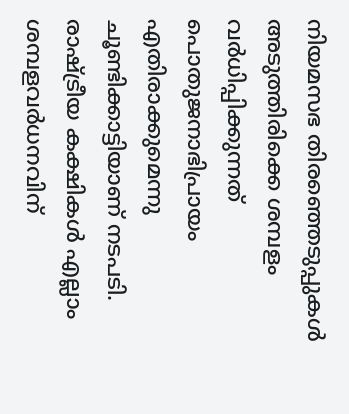നിയമസഭ തിരഞ്ഞെടുപ്പുകള്‍ അടുത്തിരിക്കെ ശമ്പളം വര്‍ധിപ്പിക്കുന്നത് പൊതുജനാഭിപ്രായം എതിരാക്കുമെന്നു ചൂണ്ടിക്കാട്ടിയാണ് നടപടി. രാഷ്ട്രീയ കക്ഷികള്‍ എല്ലാം ശമ്പളവര്‍ധനവിന്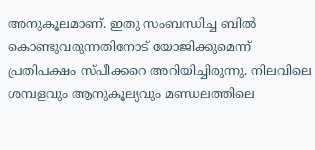അനുകൂലമാണ്. ഇതു സംബന്ധിച്ച ബില്‍ കൊണ്ടുവരുന്നതിനോട് യോജിക്കുമെന്ന് പ്രതിപക്ഷം സ്പീക്കറെ അറിയിച്ചിരുന്നു. നിലവിലെ ശമ്പളവും ആനുകൂല്യവും മണ്ഡലത്തിലെ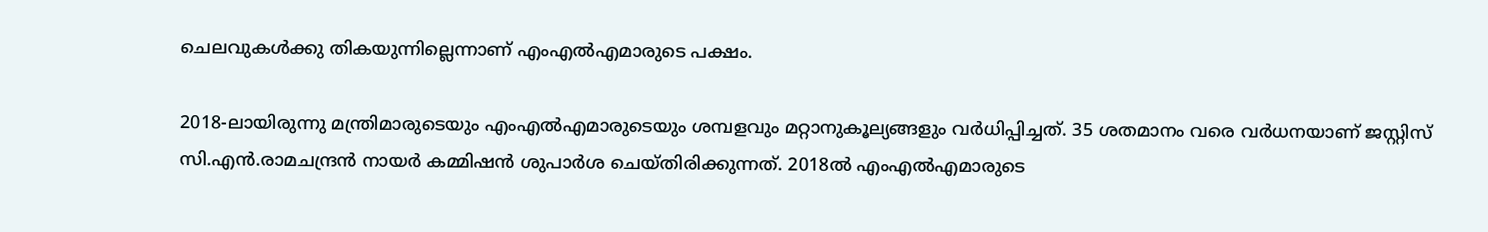ചെലവുകള്‍ക്കു തികയുന്നില്ലെന്നാണ് എംഎല്‍എമാരുടെ പക്ഷം.

2018-ലായിരുന്നു മന്ത്രിമാരുടെയും എംഎല്‍എമാരുടെയും ശമ്പളവും മറ്റാനുകൂല്യങ്ങളും വർധിപ്പിച്ചത്. 35 ശതമാനം വരെ വര്‍ധനയാണ് ജസ്റ്റിസ് സി.എന്‍.രാമചന്ദ്രന്‍ നായര്‍ കമ്മിഷന്‍ ശുപാര്‍ശ ചെയ്തിരിക്കുന്നത്. 2018ല്‍ എംഎല്‍എമാരുടെ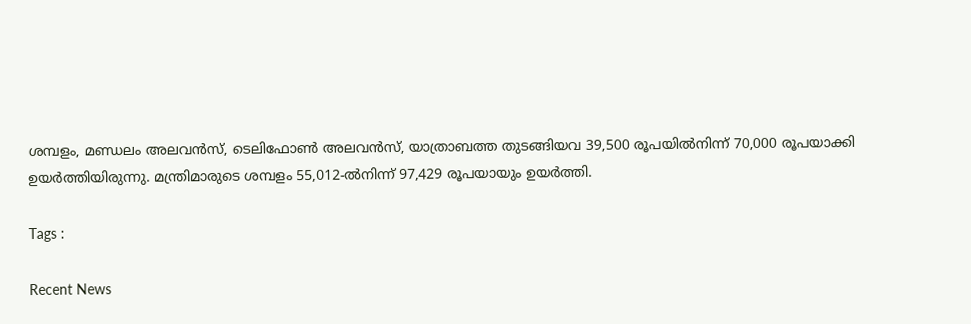ശമ്പളം, മണ്ഡലം അലവന്‍സ്, ടെലിഫോണ്‍ അലവന്‍സ്, യാത്രാബത്ത തുടങ്ങിയവ 39,500 രൂപയില്‍നിന്ന് 70,000 രൂപയാക്കി ഉയര്‍ത്തിയിരുന്നു. മന്ത്രിമാരുടെ ശമ്പളം 55,012-ല്‍നിന്ന് 97,429 രൂപയായും ഉയര്‍ത്തി.

Tags :

Recent News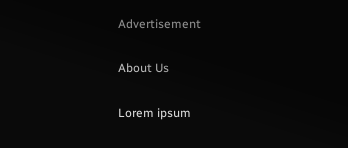Advertisement

About Us

Lorem ipsum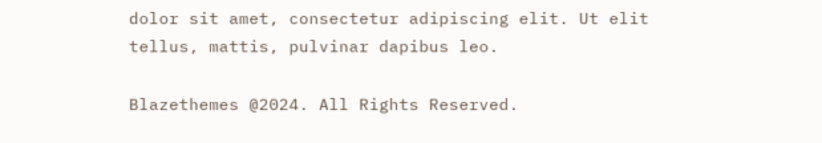dolor sit amet, consectetur adipiscing elit. Ut elit tellus, mattis, pulvinar dapibus leo.

Blazethemes @2024. All Rights Reserved.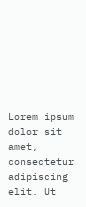Lorem ipsum dolor sit amet, consectetur adipiscing elit. Ut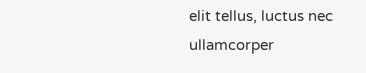elit tellus, luctus nec ullamcorper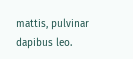mattis, pulvinar dapibus leo.